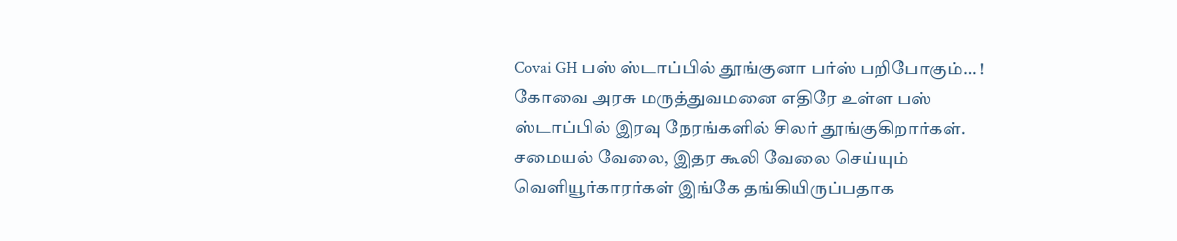Covai GH பஸ் ஸ்டாப்பில் தூங்குனா பர்ஸ் பறிபோகும்… !
கோவை அரசு மருத்துவமனை எதிரே உள்ள பஸ் ஸ்டாப்பில் இரவு நேரங்களில் சிலர் தூங்குகிறார்கள். சமையல் வேலை, இதர கூலி வேலை செய்யும் வெளியூர்காரர்கள் இங்கே தங்கியிருப்பதாக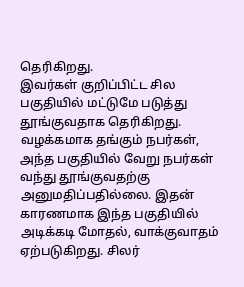தெரிகிறது.
இவர்கள் குறிப்பிட்ட சில பகுதியில் மட்டுமே படுத்து தூங்குவதாக தெரிகிறது. வழக்கமாக தங்கும் நபர்கள், அந்த பகுதியில் வேறு நபர்கள் வந்து தூங்குவதற்கு அனுமதிப்பதில்லை. இதன் காரணமாக இந்த பகுதியில் அடிக்கடி மோதல், வாக்குவாதம் ஏற்படுகிறது. சிலர்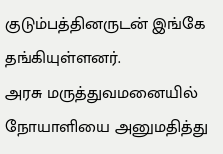குடும்பத்தினருடன் இங்கே தங்கியுள்ளனர்.
அரசு மருத்துவமனையில் நோயாளியை அனுமதித்து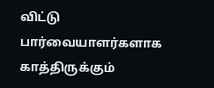விட்டு பார்வையாளர்களாக காத்திருக்கும்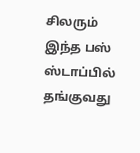சிலரும் இந்த பஸ் ஸ்டாப்பில் தங்குவது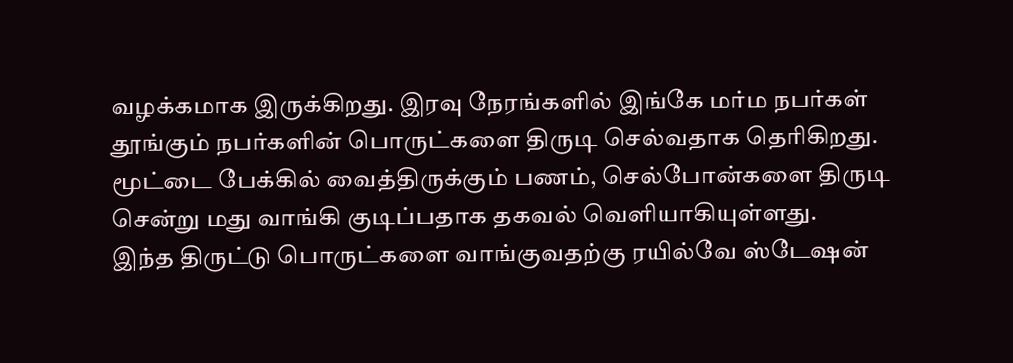வழக்கமாக இருக்கிறது. இரவு நேரங்களில் இங்கே மர்ம நபர்கள் தூங்கும் நபர்களின் பொருட்களை திருடி செல்வதாக தெரிகிறது. மூட்டை பேக்கில் வைத்திருக்கும் பணம், செல்போன்களை திருடி சென்று மது வாங்கி குடிப்பதாக தகவல் வெளியாகியுள்ளது.
இந்த திருட்டு பொருட்களை வாங்குவதற்கு ரயில்வே ஸ்டேஷன்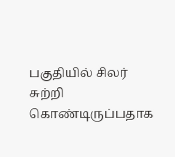பகுதியில் சிலர் சுற்றி கொண்டிருப்பதாக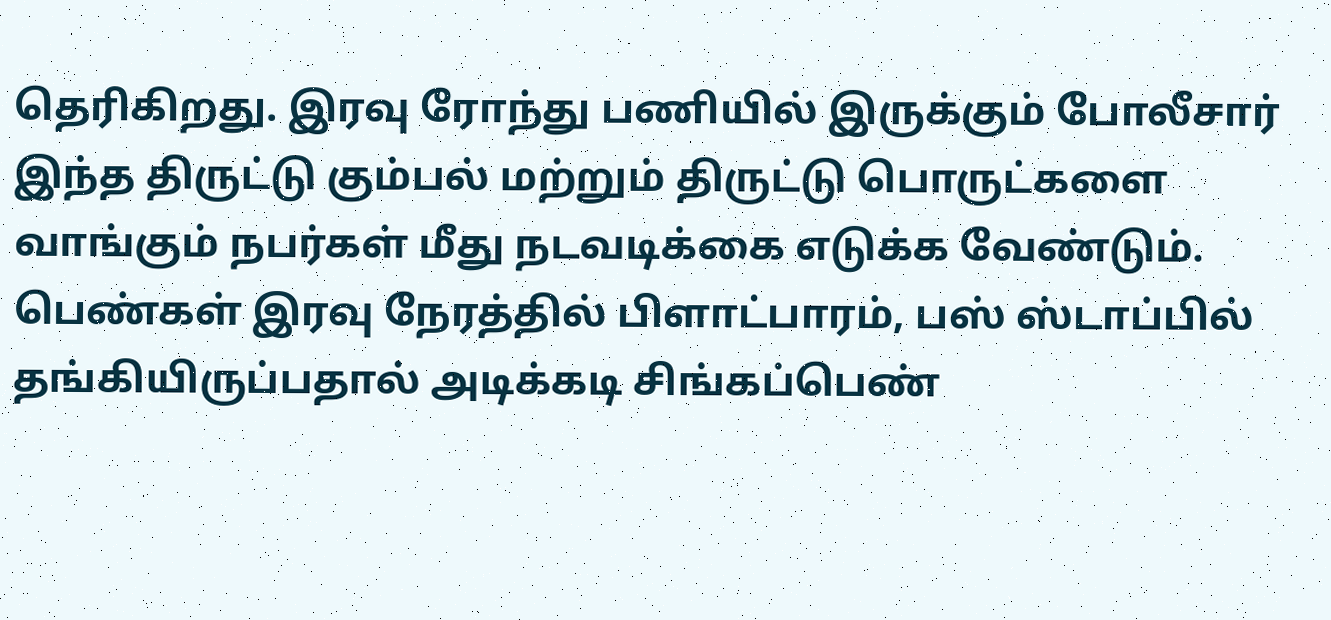தெரிகிறது. இரவு ரோந்து பணியில் இருக்கும் போலீசார் இந்த திருட்டு கும்பல் மற்றும் திருட்டு பொருட்களை வாங்கும் நபர்கள் மீது நடவடிக்கை எடுக்க வேண்டும். பெண்கள் இரவு நேரத்தில் பிளாட்பாரம், பஸ் ஸ்டாப்பில் தங்கியிருப்பதால் அடிக்கடி சிங்கப்பெண்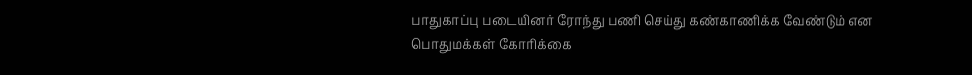பாதுகாப்பு படையினர் ரோந்து பணி செய்து கண்காணிக்க வேண்டும் என பொதுமக்கள் கோரிக்கை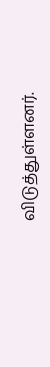விடுத்துள்ளனர்.